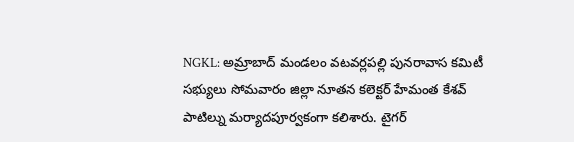NGKL: అమ్రాబాద్ మండలం వటవర్లపల్లి పునరావాస కమిటీ సభ్యులు సోమవారం జిల్లా నూతన కలెక్టర్ హేమంత కేశవ్ పాటిల్ను మర్యాదపూర్వకంగా కలిశారు. టైగర్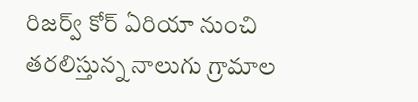రిజర్వ్ కోర్ ఏరియా నుంచి తరలిస్తున్న నాలుగు గ్రామాల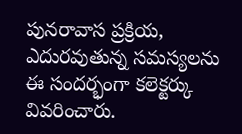పునరావాస ప్రక్రియ, ఎదురవుతున్న సమస్యలను ఈ సందర్భంగా కలెక్టర్కు వివరించారు.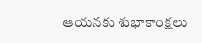ఆయనకు శుభాకాంక్షలు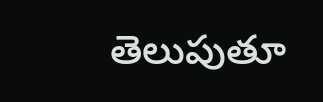తెలుపుతూ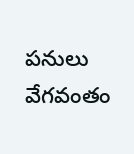పనులు వేగవంతం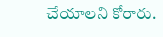చేయాలని కోరారు.